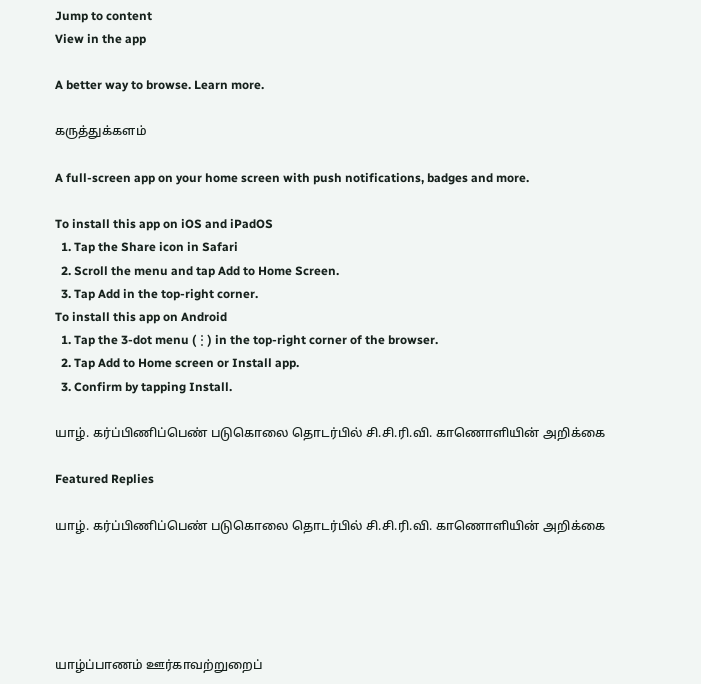Jump to content
View in the app

A better way to browse. Learn more.

கருத்துக்களம்

A full-screen app on your home screen with push notifications, badges and more.

To install this app on iOS and iPadOS
  1. Tap the Share icon in Safari
  2. Scroll the menu and tap Add to Home Screen.
  3. Tap Add in the top-right corner.
To install this app on Android
  1. Tap the 3-dot menu (⋮) in the top-right corner of the browser.
  2. Tap Add to Home screen or Install app.
  3. Confirm by tapping Install.

யாழ். கர்ப்பிணிப்பெண் படுகொலை தொடர்பில் சி.சி.ரி.வி. காணொளியின் அறிக்கை

Featured Replies

யாழ். கர்ப்பிணிப்பெண் படுகொலை தொடர்பில் சி.சி.ரி.வி. காணொளியின் அறிக்கை





யாழ்ப்பாணம் ஊர்காவற்றுறைப்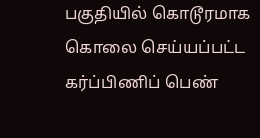பகுதியில் கொடூரமாக கொலை செய்யப்பட்ட கர்ப்பிணிப் பெண்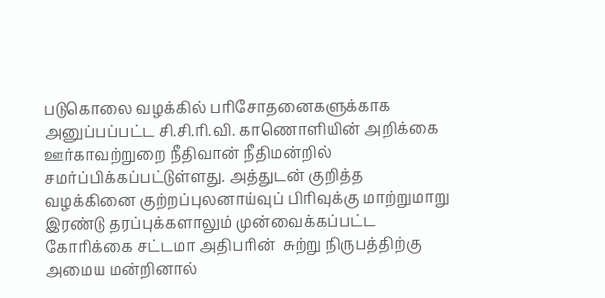படுகொலை வழக்கில் பரிசோதனைகளுக்காக அனுப்பப்பட்ட சி.சி.ரி.வி. காணொளியின் அறிக்கை ஊர்காவற்றுறை நீதிவான் நீதிமன்றில் சமர்ப்பிக்கப்பட்டுள்ளது. அத்துடன் குறித்த வழக்கினை குற்றப்புலனாய்வுப் பிரிவுக்கு மாற்றுமாறு இரண்டு தரப்புக்களாலும் முன்வைக்கப்பட்ட கோரிக்கை சட்டமா அதிபரின்  சுற்று நிருபத்திற்கு அமைய மன்றினால்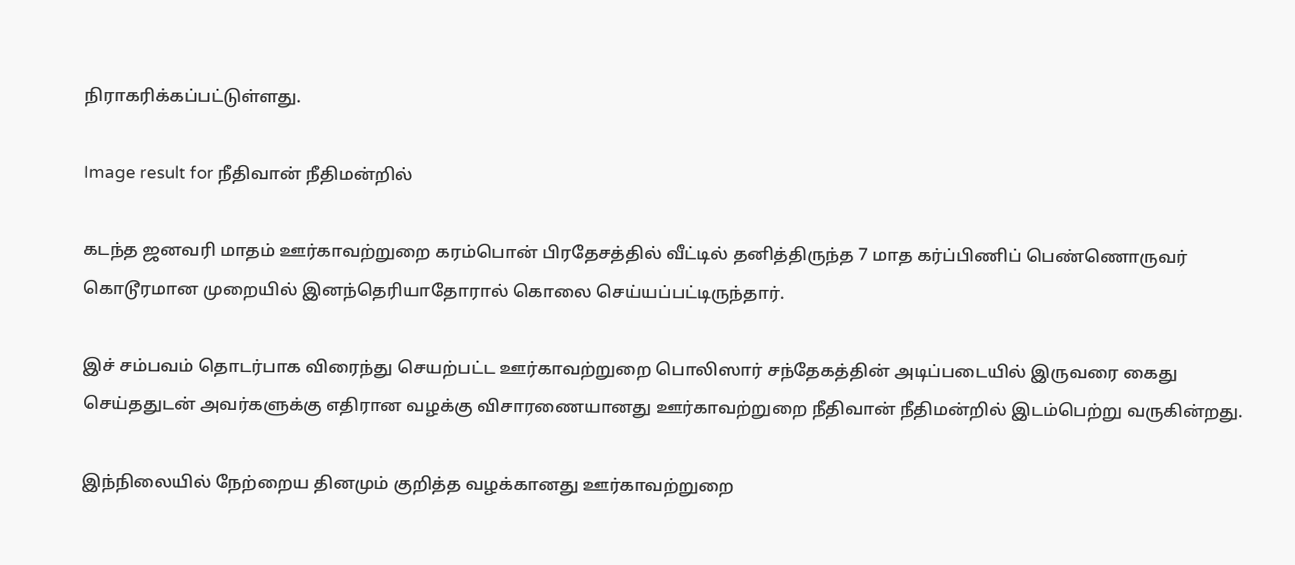நிராகரிக்கப்பட்டுள்ளது.

Image result for நீதிவான் நீதிமன்றில்

கடந்த ஜனவரி மாதம் ஊர்காவற்றுறை கரம்பொன் பிரதேசத்தில் வீட்டில் தனித்திருந்த 7 மாத கர்ப்பிணிப் பெண்ணொருவர் கொடூரமான முறையில் இனந்தெரியாதோரால் கொலை செய்யப்பட்டிருந்தார்.

இச் சம்பவம் தொடர்பாக விரைந்து செயற்பட்ட ஊர்காவற்றுறை பொலிஸார் சந்தேகத்தின் அடிப்படையில் இருவரை கைது செய்ததுடன் அவர்களுக்கு எதிரான வழக்கு விசாரணையானது ஊர்காவற்றுறை நீதிவான் நீதிமன்றில் இடம்பெற்று வருகின்றது.

இந்நிலையில் நேற்றைய தினமும் குறித்த வழக்கானது ஊர்காவற்றுறை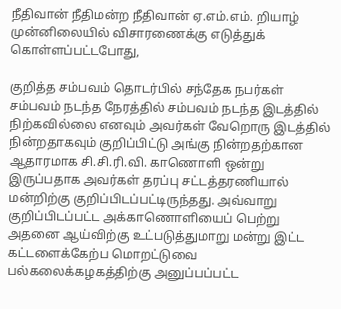நீதிவான் நீதிமன்ற நீதிவான் ஏ.எம்.எம். றியாழ் முன்னிலையில் விசாரணைக்கு எடுத்துக் கொள்ளப்பட்டபோது,

குறித்த சம்பவம் தொடர்பில் சந்தேக நபர்கள் சம்பவம் நடந்த நேரத்தில் சம்பவம் நடந்த இடத்தில் நிற்கவில்லை எனவும் அவர்கள் வேறொரு இடத்தில் நின்றதாகவும் குறிப்பிட்டு அங்கு நின்றதற்கான ஆதாரமாக சி.சி.ரி.வி. காணொளி ஒன்று இருப்பதாக அவர்கள் தரப்பு சட்டத்தரணியால் மன்றிற்கு குறிப்பிடப்பட்டிருந்தது. அவ்வாறு குறிப்பிடப்பட்ட அக்காணொளியைப் பெற்று அதனை ஆய்விற்கு உட்படுத்துமாறு மன்று இட்ட கட்டளைக்கேற்ப மொறட்டுவை பல்கலைக்கழகத்திற்கு அனுப்பப்பட்ட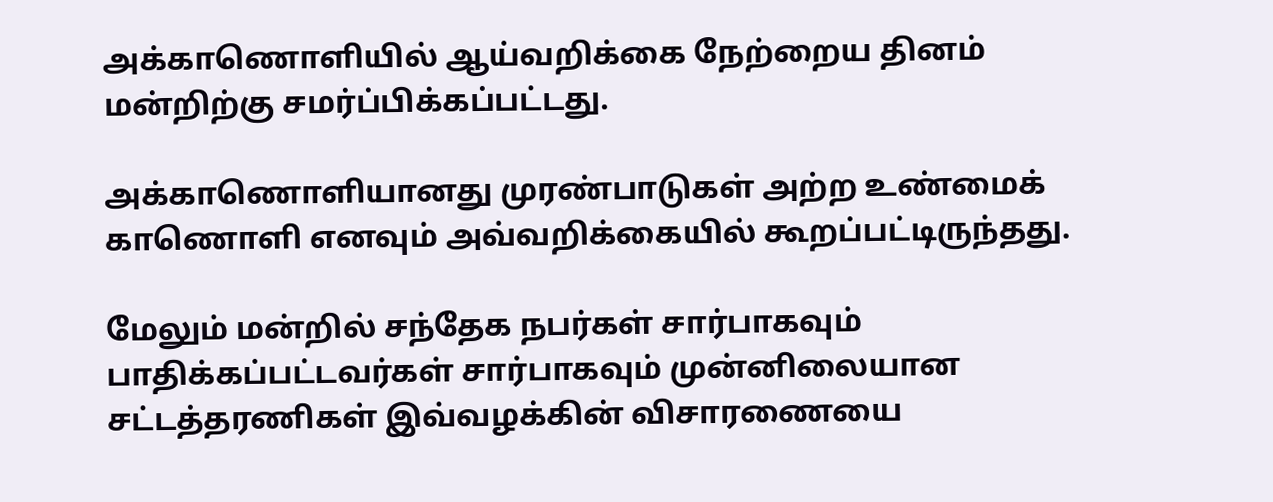அக்காணொளியில் ஆய்வறிக்கை நேற்றைய தினம் மன்றிற்கு சமர்ப்பிக்கப்பட்டது.

அக்காணொளியானது முரண்பாடுகள் அற்ற உண்மைக் காணொளி எனவும் அவ்வறிக்கையில் கூறப்பட்டிருந்தது.

மேலும் மன்றில் சந்தேக நபர்கள் சார்பாகவும் பாதிக்கப்பட்டவர்கள் சார்பாகவும் முன்னிலையான சட்டத்தரணிகள் இவ்வழக்கின் விசாரணையை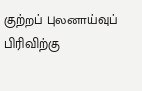குற்றப் புலனாய்வுப் பிரிவிற்கு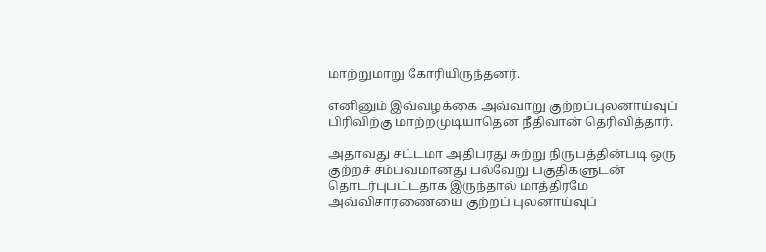மாற்றுமாறு கோரியிருந்தனர்.

எனினும் இவ்வழக்கை அவ்வாறு குற்றப்புலனாய்வுப் பிரிவிற்கு மாற்றமுடியாதென நீதிவான் தெரிவித்தார்.

அதாவது சட்டமா அதிபரது சுற்று நிருபத்தின்படி ஒரு குற்றச் சம்பவமானது பல்வேறு பகுதிகளுடன் தொடர்புபட்டதாக இருந்தால் மாத்திரமே அவ்விசாரணையை குற்றப் புலனாய்வுப்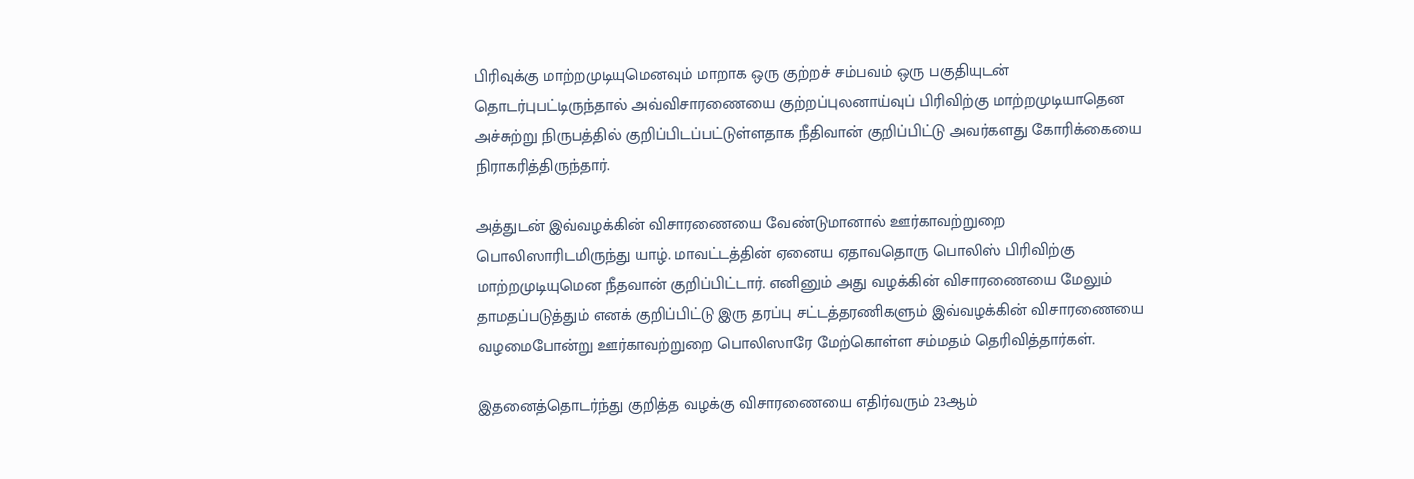பிரிவுக்கு மாற்றமுடியுமெனவும் மாறாக ஒரு குற்றச் சம்பவம் ஒரு பகுதியுடன் தொடர்புபட்டிருந்தால் அவ்விசாரணையை குற்றப்புலனாய்வுப் பிரிவிற்கு மாற்றமுடியாதென அச்சுற்று நிருபத்தில் குறிப்பிடப்பட்டுள்ளதாக நீதிவான் குறிப்பிட்டு அவர்களது கோரிக்கையை நிராகரித்திருந்தார்.

அத்துடன் இவ்வழக்கின் விசாரணையை வேண்டுமானால் ஊர்காவற்றுறை பொலிஸாரிடமிருந்து யாழ். மாவட்டத்தின் ஏனைய ஏதாவதொரு பொலிஸ் பிரிவிற்கு மாற்றமுடியுமென நீதவான் குறிப்பிட்டார். எனினும் அது வழக்கின் விசாரணையை மேலும் தாமதப்படுத்தும் எனக் குறிப்பிட்டு இரு தரப்பு சட்டத்தரணிகளும் இவ்வழக்கின் விசாரணையை வழமைபோன்று ஊர்காவற்றுறை பொலிஸாரே மேற்கொள்ள சம்மதம் தெரிவித்தார்கள்.

இதனைத்தொடர்ந்து குறித்த வழக்கு விசாரணையை எதிர்வரும் 23ஆம்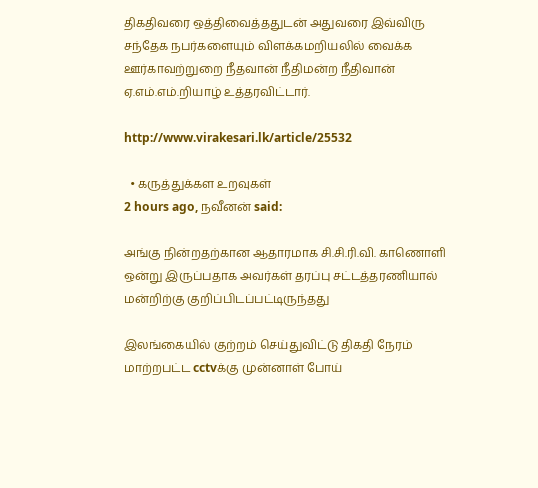திகதிவரை ஒத்திவைத்ததுடன் அதுவரை இவ்விரு சந்தேக நபர்களையும் விளக்கமறியலில் வைக்க ஊர்காவற்றுறை நீதவான் நீதிமன்ற நீதிவான் ஏ.எம்.எம்.றியாழ் உத்தரவிட்டார்.

http://www.virakesari.lk/article/25532

  • கருத்துக்கள உறவுகள்
2 hours ago, நவீனன் said:

அங்கு நின்றதற்கான ஆதாரமாக சி.சி.ரி.வி. காணொளி ஒன்று இருப்பதாக அவர்கள் தரப்பு சட்டத்தரணியால் மன்றிற்கு குறிப்பிடப்பட்டிருந்தது

இலங்கையில் குற்றம் செய்துவிட்டு திகதி நேரம் மாற்றபட்ட cctvக்கு முன்னாள் போய்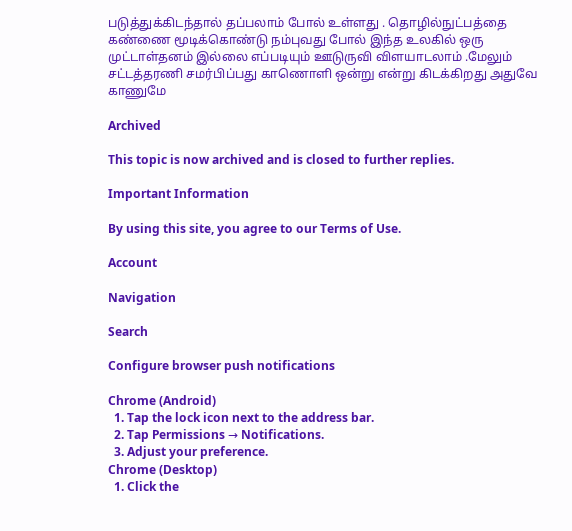படுத்துக்கிடந்தால் தப்பலாம் போல் உள்ளது . தொழில்நுட்பத்தை கண்ணை மூடிக்கொண்டு நம்புவது போல் இந்த உலகில் ஒரு முட்டாள்தனம் இல்லை எப்படியும் ஊடுருவி விளயாடலாம் .மேலும் சட்டத்தரணி சமர்பிப்பது காணொளி ஒன்று என்று கிடக்கிறது அதுவே காணுமே

Archived

This topic is now archived and is closed to further replies.

Important Information

By using this site, you agree to our Terms of Use.

Account

Navigation

Search

Configure browser push notifications

Chrome (Android)
  1. Tap the lock icon next to the address bar.
  2. Tap Permissions → Notifications.
  3. Adjust your preference.
Chrome (Desktop)
  1. Click the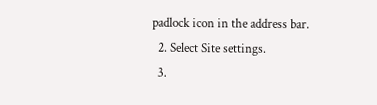padlock icon in the address bar.
  2. Select Site settings.
  3.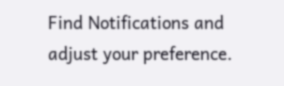Find Notifications and adjust your preference.